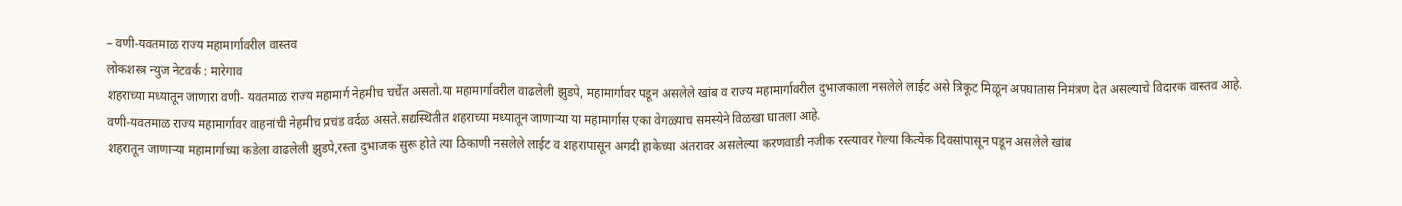– वणी-यवतमाळ राज्य महामार्गावरील वास्तव
लोकशस्त्र न्युज नेटवर्क : मारेगाव
शहराच्या मध्यातून जाणारा वणी- यवतमाळ राज्य महामार्ग नेहमीच चर्चेत असतो.या महामार्गावरील वाढलेली झुडपे, महामार्गावर पडून असलेले खांब व राज्य महामार्गावरील दुभाजकाला नसलेले लाईट असे त्रिकूट मिळून अपघातास निमंत्रण देत असल्याचे विदारक वास्तव आहे.
वणी-यवतमाळ राज्य महामार्गावर वाहनांची नेहमीच प्रचंड वर्दळ असते.सद्यस्थितीत शहराच्या मध्यातून जाणाऱ्या या महामार्गास एका वेगळ्याच समस्येने विळखा घातला आहे.
शहरातून जाणाऱ्या महामार्गाच्या कडेला वाढलेली झुडपे,रस्ता दुभाजक सुरू होते त्या ठिकाणी नसलेले लाईट व शहरापासून अगदी हाकेच्या अंतरावर असलेल्या करणवाडी नजीक रस्त्यावर गेल्या कित्येक दिवसांपासून पडून असलेले खांब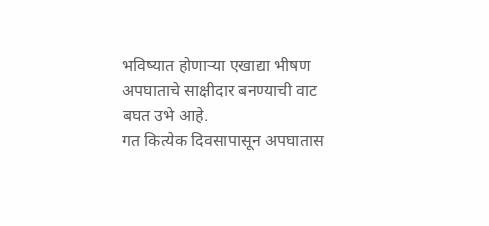भविष्यात होणाऱ्या एखाद्या भीषण अपघाताचे साक्षीदार बनण्याची वाट बघत उभे आहे.
गत कित्येक दिवसापासून अपघातास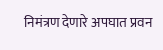निमंत्रण देणारे अपघात प्रवन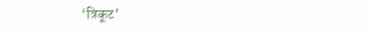‘त्रिकूट’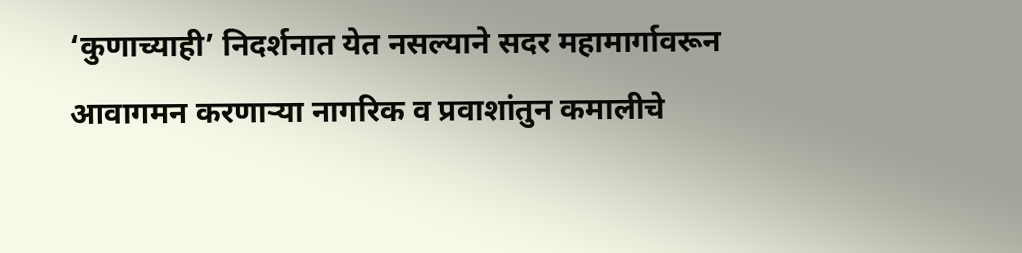‘कुणाच्याही’ निदर्शनात येत नसल्याने सदर महामार्गावरून आवागमन करणाऱ्या नागरिक व प्रवाशांतुन कमालीचे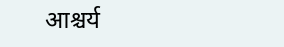आश्चर्य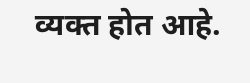व्यक्त होत आहे.